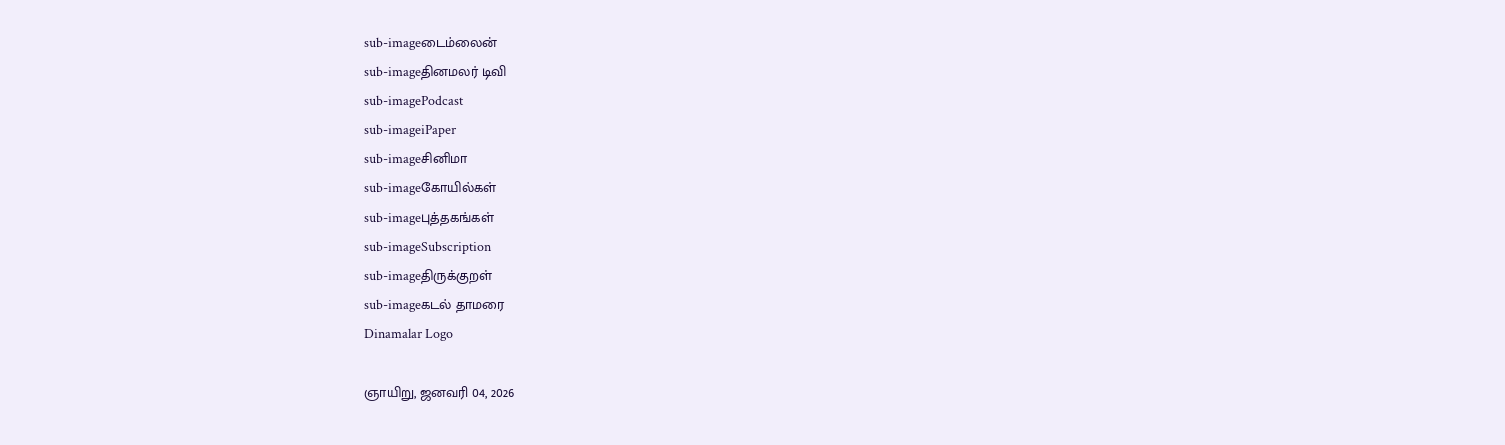sub-imageடைம்லைன்
sub-imageதினமலர் டிவி
sub-imagePodcast
sub-imageiPaper
sub-imageசினிமா
sub-imageகோயில்கள்
sub-imageபுத்தகங்கள்
sub-imageSubscription
sub-imageதிருக்குறள்
sub-imageகடல் தாமரை
Dinamalar Logo

ஞாயிறு, ஜனவரி 04, 2026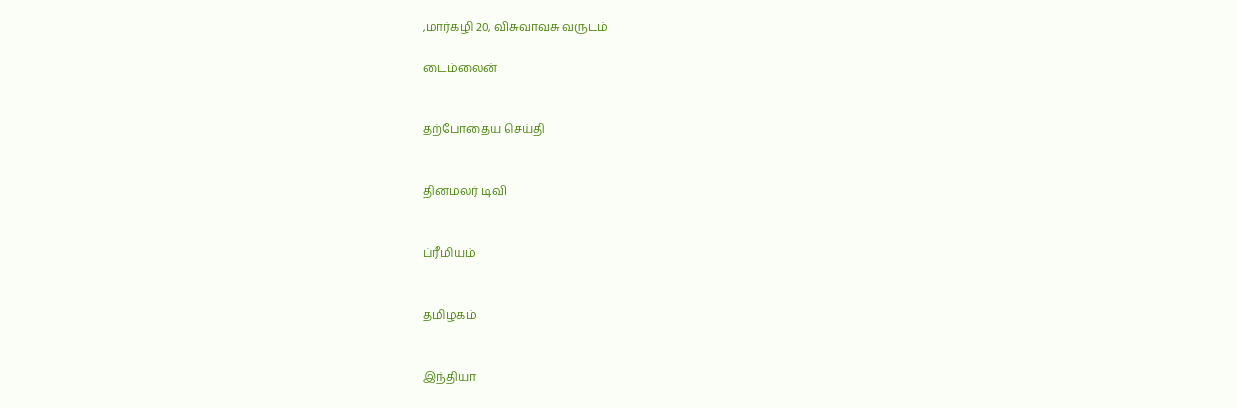,மார்கழி 20, விசுவாவசு வருடம்

டைம்லைன்


தற்போதைய செய்தி


தினமலர் டிவி


ப்ரீமியம்


தமிழகம்


இந்தியா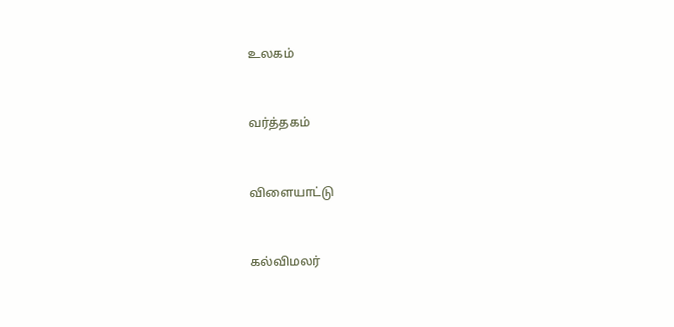உலகம்


வர்த்தகம்


விளையாட்டு


கல்விமலர்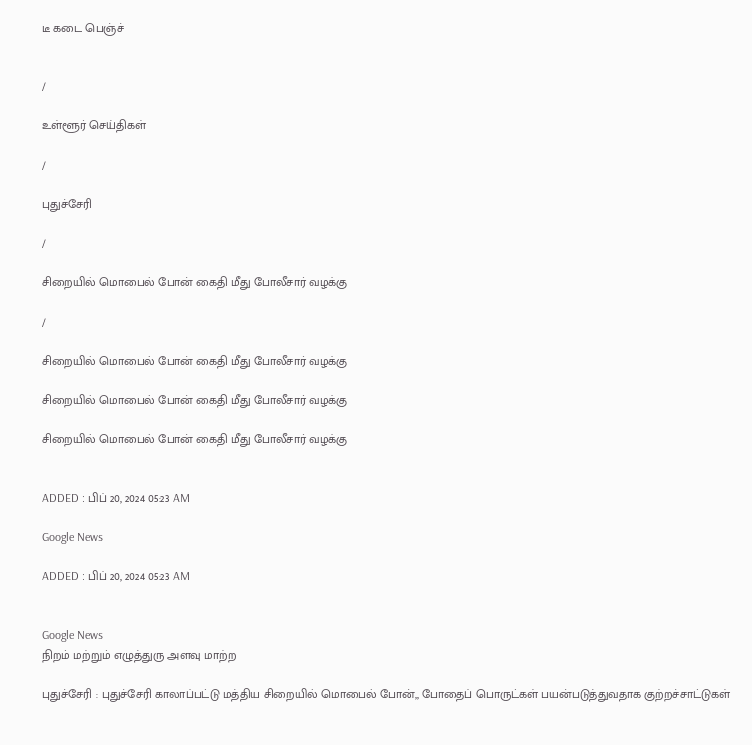டீ கடை பெஞ்ச்


/

உள்ளூர் செய்திகள்

/

புதுச்சேரி

/

சிறையில் மொபைல் போன் கைதி மீது போலீசார் வழக்கு

/

சிறையில் மொபைல் போன் கைதி மீது போலீசார் வழக்கு

சிறையில் மொபைல் போன் கைதி மீது போலீசார் வழக்கு

சிறையில் மொபைல் போன் கைதி மீது போலீசார் வழக்கு


ADDED : பிப் 20, 2024 05:23 AM

Google News

ADDED : பிப் 20, 2024 05:23 AM


Google News
நிறம் மற்றும் எழுத்துரு அளவு மாற்ற

புதுச்சேரி : புதுச்சேரி காலாப்பட்டு மத்திய சிறையில் மொபைல் போன்,, போதைப் பொருட்கள் பயன்படுத்துவதாக குற்றச்சாட்டுகள்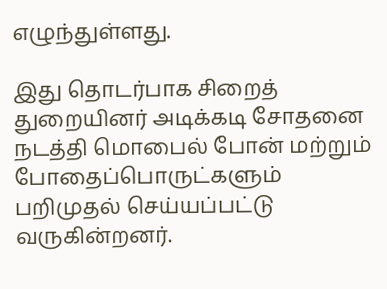எழுந்துள்ளது.

இது தொடர்பாக சிறைத் துறையினர் அடிக்கடி சோதனை நடத்தி மொபைல் போன் மற்றும் போதைப்பொருட்களும் பறிமுதல் செய்யப்பட்டு வருகின்றனர்.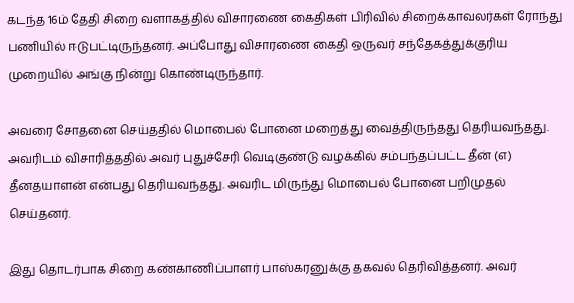கடந்த 16ம் தேதி சிறை வளாகத்தில் விசாரணை கைதிகள் பிரிவில் சிறைக்காவலர்கள் ரோந்து பணியில் ஈடுபட்டிருந்தனர். அப்போது விசாரணை கைதி ஒருவர் சந்தேகத்துக்குரிய முறையில் அங்கு நின்று கொண்டிருந்தார்.

அவரை சோதனை செய்ததில் மொபைல் போனை மறைத்து வைத்திருந்தது தெரியவந்தது. அவரிடம் விசாரித்ததில் அவர் புதுச்சேரி வெடிகுண்டு வழக்கில் சம்பந்தப்பட்ட தீன் (எ) தீனதயாளன் என்பது தெரியவந்தது. அவரிட மிருந்து மொபைல் போனை பறிமுதல் செய்தனர்.

இது தொடர்பாக சிறை கண்காணிப்பாளர் பாஸ்கரனுக்கு தகவல் தெரிவித்தனர். அவர்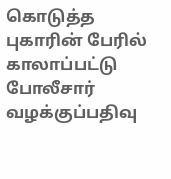கொடுத்த புகாரின் பேரில் காலாப்பட்டு போலீசார் வழக்குப்பதிவு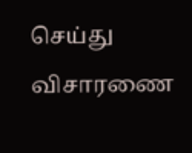செய்து விசாரணை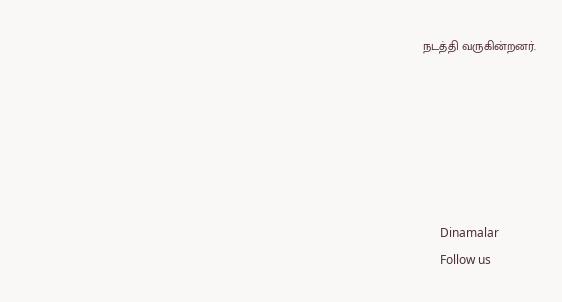நடத்தி வருகின்றனர்.






      Dinamalar
      Follow us